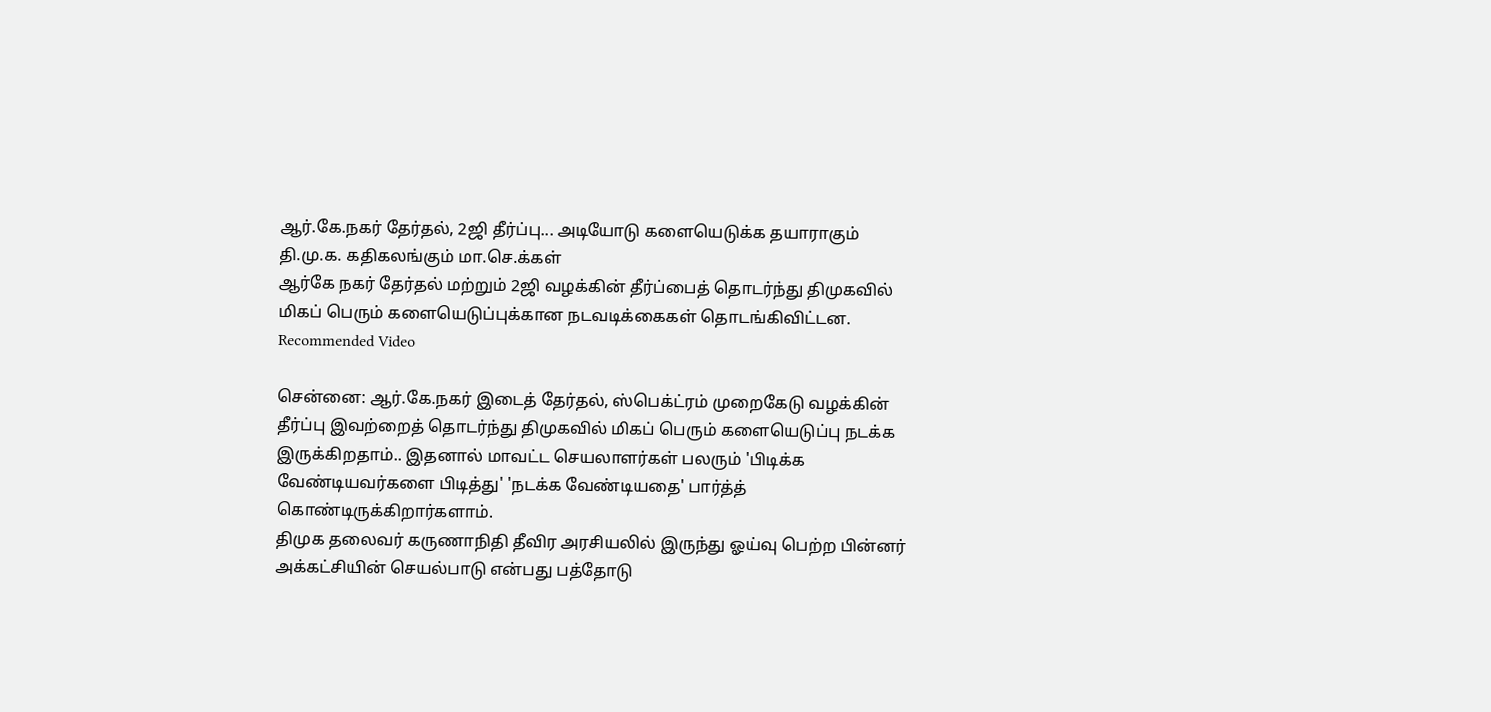ஆர்.கே.நகர் தேர்தல், 2ஜி தீர்ப்பு... அடியோடு களையெடுக்க தயாராகும் தி.மு.க. கதிகலங்கும் மா.செ.க்கள்
ஆர்கே நகர் தேர்தல் மற்றும் 2ஜி வழக்கின் தீர்ப்பைத் தொடர்ந்து திமுகவில் மிகப் பெரும் களையெடுப்புக்கான நடவடிக்கைகள் தொடங்கிவிட்டன.
Recommended Video

சென்னை: ஆர்.கே.நகர் இடைத் தேர்தல், ஸ்பெக்ட்ரம் முறைகேடு வழக்கின் தீர்ப்பு இவற்றைத் தொடர்ந்து திமுகவில் மிகப் பெரும் களையெடுப்பு நடக்க இருக்கிறதாம்.. இதனால் மாவட்ட செயலாளர்கள் பலரும் 'பிடிக்க வேண்டியவர்களை பிடித்து' 'நடக்க வேண்டியதை' பார்த்த் கொண்டிருக்கிறார்களாம்.
திமுக தலைவர் கருணாநிதி தீவிர அரசியலில் இருந்து ஓய்வு பெற்ற பின்னர் அக்கட்சியின் செயல்பாடு என்பது பத்தோடு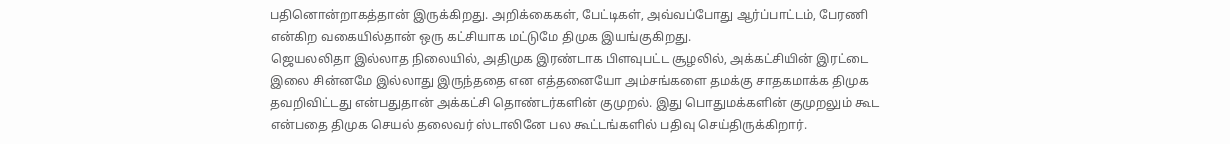பதினொன்றாகத்தான் இருக்கிறது. அறிக்கைகள், பேட்டிகள், அவ்வப்போது ஆர்ப்பாட்டம், பேரணி என்கிற வகையில்தான் ஒரு கட்சியாக மட்டுமே திமுக இயங்குகிறது.
ஜெயலலிதா இல்லாத நிலையில், அதிமுக இரண்டாக பிளவுபட்ட சூழலில், அக்கட்சியின் இரட்டை இலை சின்னமே இல்லாது இருந்ததை என எத்தனையோ அம்சங்களை தமக்கு சாதகமாக்க திமுக தவறிவிட்டது என்பதுதான் அக்கட்சி தொண்டர்களின் குமுறல். இது பொதுமக்களின் குமுறலும் கூட என்பதை திமுக செயல் தலைவர் ஸ்டாலினே பல கூட்டங்களில் பதிவு செய்திருக்கிறார்.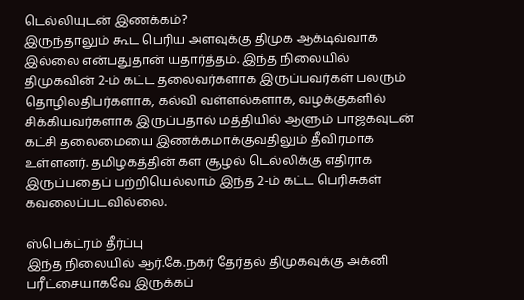டெல்லியுடன் இணக்கம்?
இருந்தாலும் கூட பெரிய அளவுக்கு திமுக ஆக்டிவ்வாக இல்லை என்பதுதான் யதார்த்தம். இந்த நிலையில் திமுகவின் 2-ம் கட்ட தலைவர்களாக இருப்பவர்கள் பலரும் தொழிலதிபர்களாக, கல்வி வள்ளல்களாக, வழக்குகளில் சிக்கியவர்களாக இருப்பதால் மத்தியில் ஆளும் பாஜகவுடன் கட்சி தலைமையை இணக்கமாக்குவதிலும் தீவிரமாக உள்ளனர். தமிழகத்தின் கள சூழல் டெல்லிக்கு எதிராக இருப்பதைப் பற்றியெல்லாம் இந்த 2-ம் கட்ட பெரிசுகள் கவலைப்படவில்லை.

ஸ்பெக்ட்ரம் தீர்ப்பு
இந்த நிலையில் ஆர்.கே.நகர் தேர்தல் திமுகவுக்கு அக்னி பரீட்சையாகவே இருக்கப்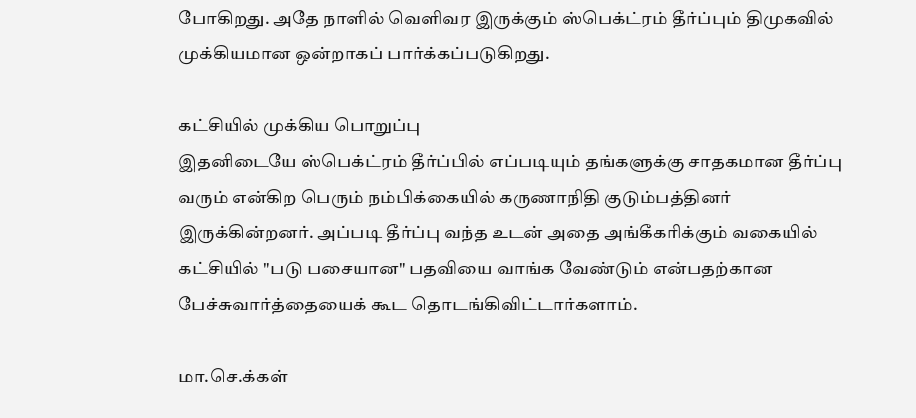போகிறது. அதே நாளில் வெளிவர இருக்கும் ஸ்பெக்ட்ரம் தீர்ப்பும் திமுகவில் முக்கியமான ஒன்றாகப் பார்க்கப்படுகிறது.

கட்சியில் முக்கிய பொறுப்பு
இதனிடையே ஸ்பெக்ட்ரம் தீர்ப்பில் எப்படியும் தங்களுக்கு சாதகமான தீர்ப்பு வரும் என்கிற பெரும் நம்பிக்கையில் கருணாநிதி குடும்பத்தினர் இருக்கின்றனர். அப்படி தீர்ப்பு வந்த உடன் அதை அங்கீகரிக்கும் வகையில் கட்சியில் "படு பசையான" பதவியை வாங்க வேண்டும் என்பதற்கான பேச்சுவார்த்தையைக் கூட தொடங்கிவிட்டார்களாம்.

மா.செ.க்கள்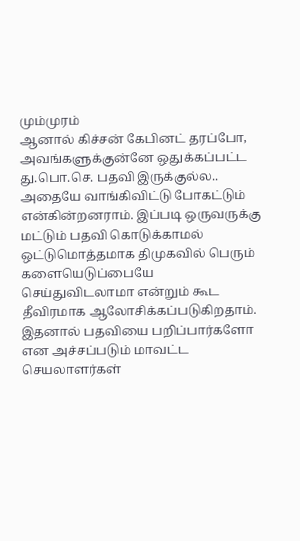மும்முரம்
ஆனால் கிச்சன் கேபினட் தரப்போ, அவங்களுக்குன்னே ஒதுக்கப்பட்ட து.பொ.செ. பதவி இருக்குல்ல.. அதையே வாங்கிவிட்டு போகட்டும் என்கின்றனராம். இப்படி ஒருவருக்கு மட்டும் பதவி கொடுக்காமல் ஒட்டுமொத்தமாக திமுகவில் பெரும் களையெடுப்பையே செய்துவிடலாமா என்றும் கூட தீவிரமாக ஆலோசிக்கப்படுகிறதாம். இதனால் பதவியை பறிப்பார்களோ என அச்சப்படும் மாவட்ட செயலாளர்கள்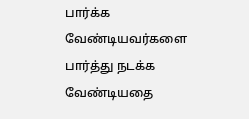பார்க்க வேண்டியவர்களை பார்த்து நடக்க வேண்டியதை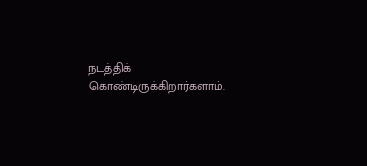நடத்திக் கொண்டிருக்கிறார்களாம்.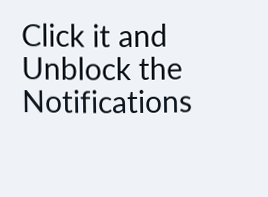Click it and Unblock the Notifications